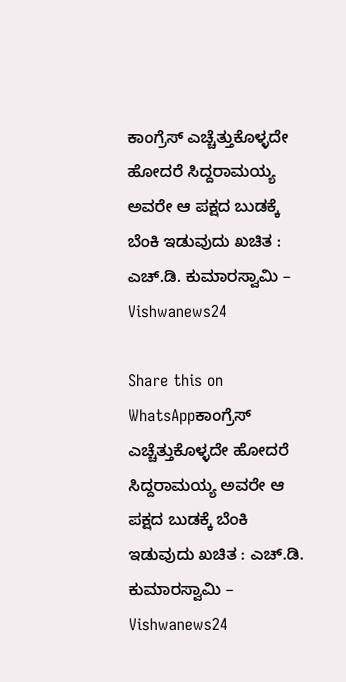ಕಾಂಗ್ರೆಸ್‌ ಎಚ್ಚೆತ್ತುಕೊಳ್ಳದೇ ಹೋದರೆ ಸಿದ್ದರಾಮಯ್ಯ ಅವರೇ ಆ ಪಕ್ಷದ ಬುಡಕ್ಕೆ ಬೆಂಕಿ ಇಡುವುದು ಖಚಿತ : ಎಚ್‌.ಡಿ. ಕುಮಾರಸ್ವಾಮಿ – Vishwanews24

Share this on WhatsAppಕಾಂಗ್ರೆಸ್‌ ಎಚ್ಚೆತ್ತುಕೊಳ್ಳದೇ ಹೋದರೆ ಸಿದ್ದರಾಮಯ್ಯ ಅವರೇ ಆ ಪಕ್ಷದ ಬುಡಕ್ಕೆ ಬೆಂಕಿ ಇಡುವುದು ಖಚಿತ : ಎಚ್‌.ಡಿ. ಕುಮಾರಸ್ವಾಮಿ – Vishwanews24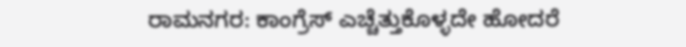ರಾಮನಗರ: ಕಾಂಗ್ರೆಸ್‌ ಎಚ್ಚೆತ್ತುಕೊಳ್ಳದೇ ಹೋದರೆ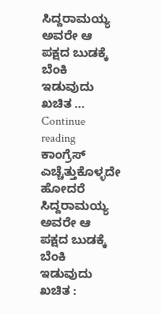ಸಿದ್ದರಾಮಯ್ಯ ಅವರೇ ಆ ಪಕ್ಷದ ಬುಡಕ್ಕೆ ಬೆಂಕಿ ಇಡುವುದು ಖಚಿತ … Continue reading ಕಾಂಗ್ರೆಸ್‌ ಎಚ್ಚೆತ್ತುಕೊಳ್ಳದೇ ಹೋದರೆ ಸಿದ್ದರಾಮಯ್ಯ ಅವರೇ ಆ ಪಕ್ಷದ ಬುಡಕ್ಕೆ ಬೆಂಕಿ ಇಡುವುದು ಖಚಿತ :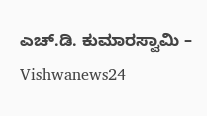ಎಚ್‌.ಡಿ. ಕುಮಾರಸ್ವಾಮಿ – Vishwanews24